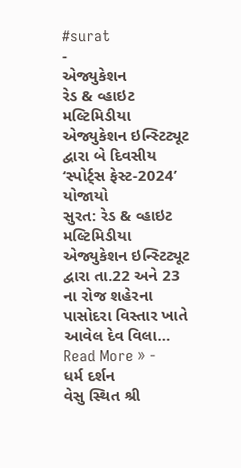#surat
-
એજ્યુકેશન
રેડ & વ્હાઇટ મલ્ટિમિડીયા એજ્યુકેશન ઇન્સ્ટિટ્યૂટ દ્વારા બે દિવસીય ‘સ્પોર્ટ્સ ફેસ્ટ-2024’ યોજાયો
સુરત: રેડ & વ્હાઇટ મલ્ટિમિડીયા એજ્યુકેશન ઇન્સ્ટિટ્યૂટ દ્વારા તા.22 અને 23 ના રોજ શહેરના પાસોદરા વિસ્તાર ખાતે આવેલ દેવ વિલા…
Read More » -
ધર્મ દર્શન
વેસુ સ્થિત શ્રી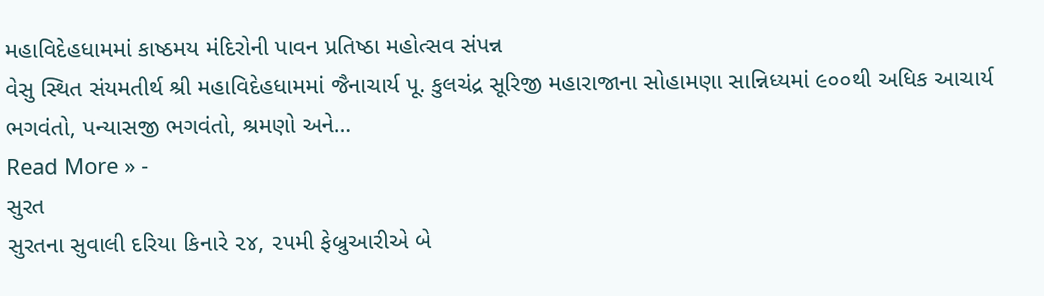મહાવિદેહધામમાં કાષ્ઠમય મંદિરોની પાવન પ્રતિષ્ઠા મહોત્સવ સંપન્ન
વેસુ સ્થિત સંયમતીર્થ શ્રી મહાવિદેહધામમાં જૈનાચાર્ય પૂ. કુલચંદ્ર સૂરિજી મહારાજાના સોહામણા સાન્નિધ્યમાં ૯૦૦થી અધિક આચાર્ય ભગવંતો, પન્યાસજી ભગવંતો, શ્રમણો અને…
Read More » -
સુરત
સુરતના સુવાલી દરિયા કિનારે ૨૪, ૨૫મી ફેબ્રુઆરીએ બે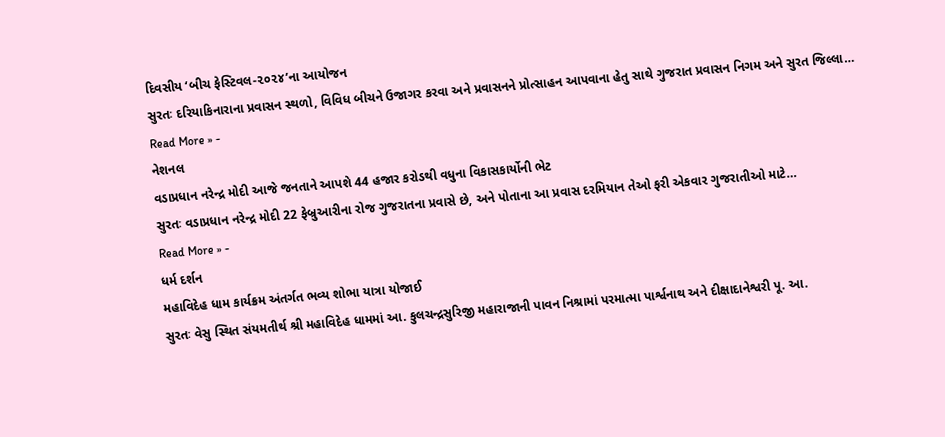દિવસીય ‘બીચ ફેસ્ટિવલ-૨૦૨૪’ના આયોજન
સુરતઃ દરિયાકિનારાના પ્રવાસન સ્થળો, વિવિધ બીચને ઉજાગર કરવા અને પ્રવાસનને પ્રોત્સાહન આપવાના હેતુ સાથે ગુજરાત પ્રવાસન નિગમ અને સુરત જિલ્લા…
Read More » -
નેશનલ
વડાપ્રધાન નરેન્દ્ર મોદી આજે જનતાને આપશે 44 હજાર કરોડથી વધુના વિકાસકાર્યોની ભેટ
સુરતઃ વડાપ્રધાન નરેન્દ્ર મોદી 22 ફેબ્રુઆરીના રોજ ગુજરાતના પ્રવાસે છે, અને પોતાના આ પ્રવાસ દરમિયાન તેઓ ફરી એકવાર ગુજરાતીઓ માટે…
Read More » -
ધર્મ દર્શન
મહાવિદેહ ધામ કાર્યક્રમ અંતર્ગત ભવ્ય શોભા યાત્રા યોજાઈ
સુરતઃ વેસુ સ્થિત સંયમતીર્થ શ્રી મહાવિદેહ ધામમાં આ. કુલચન્દ્રસુરિજી મહારાજાની પાવન નિશ્રામાં પરમાત્મા પાર્શ્વનાથ અને દીક્ષાદાનેશ્વરી પૂ. આ.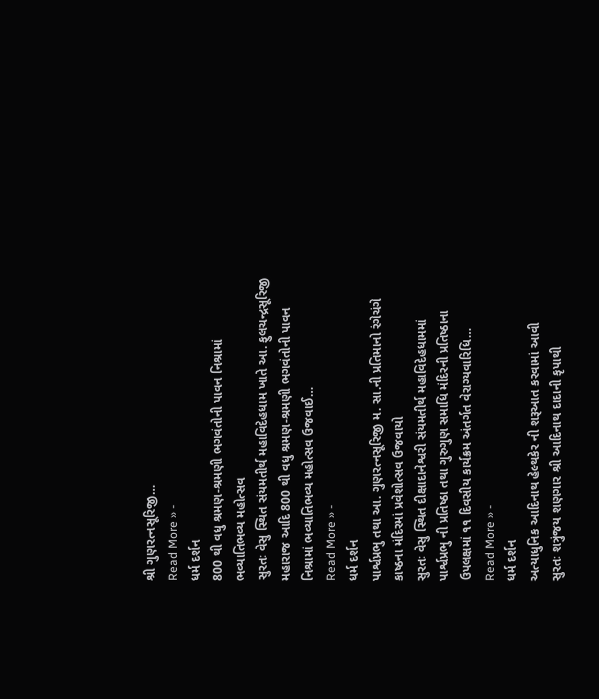શ્રી ગુણરત્નસૂરિજી…
Read More » -
ધર્મ દર્શન
800 થી વધુ શ્રમણ-શ્રમણી ભગવંતોની પાવન નિશ્રામાં ભવ્યાતિભવ્ય મહોત્સવ
સુરતઃ વેસુ સ્થિત સંયમતીર્થ મહાવિદેહધામ ખાતે આ. ફુલચન્દ્રસૂરિજી મહારાજ આદિ 800 થી વધુ શ્રમણ-શ્રમણી ભગવંતોની પાવન નિશ્રામાં ભવ્યાતિભવ્ય મહોત્સવ ઉજવાઈ…
Read More » -
ધર્મ દર્શન
પાર્શ્વપ્રભુ તથા આ. ગુણરત્નસૂરિજી મ. સા.ની પ્રતિમાનો રંગેચંગે કાષ્ઠના મંદિરમાં પ્રવેશોત્સવ ઉજવાયો
સુરતઃ વેસુ સ્થિત દીક્ષાદાનેશ્વરી સંયમતીર્થ મહાવિદેહધામમાં પાર્શ્વપ્રભુ ની પ્રતિષ્ઠા તથા ગુરુગુણ સમાધિ મંદિરની પ્રતિષ્ઠાના ઉપલક્ષમાં ૧૧ દિવસીય કાર્યક્રમ અંતર્ગત વેરાગ્યવારિધિ…
Read More » -
ધર્મ દર્શન
અત્યાધુનિક આદિનાથ હેલ્થકેર ની શરૂઆત કરવામાં આવી
સુરતઃ શત્રુંજય શણગાર શ્રી આદિનાથ દાદાની કૃપાથી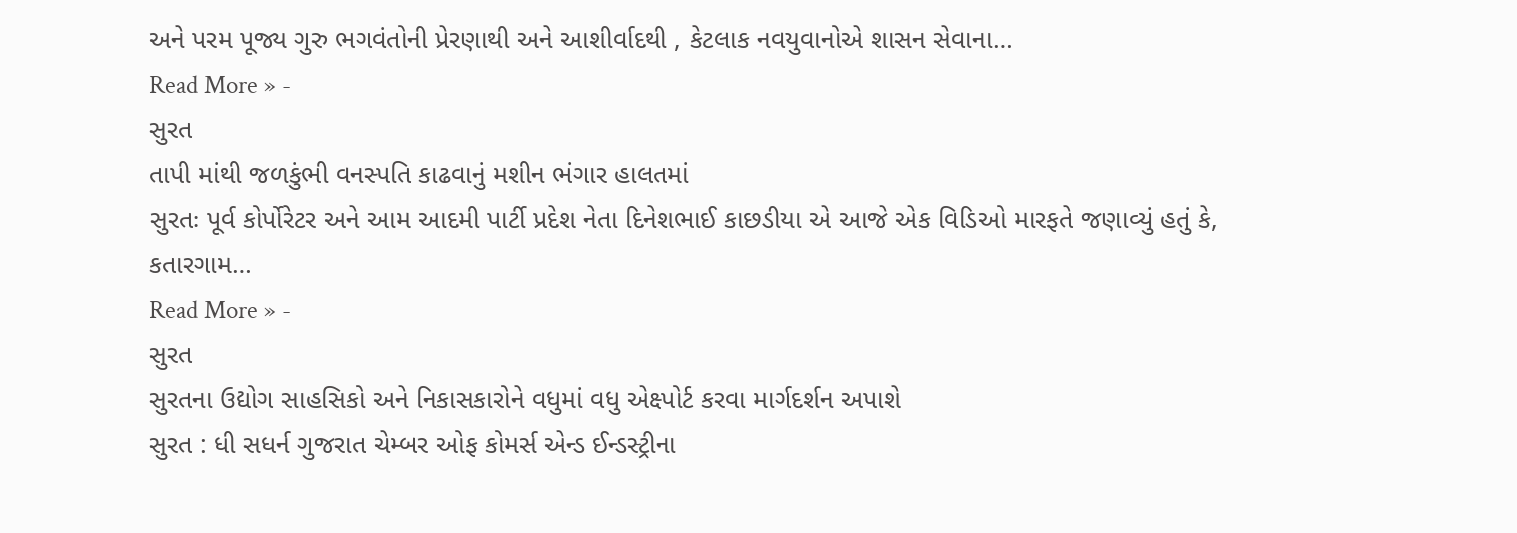અને પરમ પૂજ્ય ગુરુ ભગવંતોની પ્રેરણાથી અને આશીર્વાદથી , કેટલાક નવયુવાનોએ શાસન સેવાના…
Read More » -
સુરત
તાપી માંથી જળકુંભી વનસ્પતિ કાઢવાનું મશીન ભંગાર હાલતમાં
સુરતઃ પૂર્વ કોર્પોરેટર અને આમ આદમી પાર્ટી પ્રદેશ નેતા દિનેશભાઈ કાછડીયા એ આજે એક વિડિઓ મારફતે જણાવ્યું હતું કે, કતારગામ…
Read More » -
સુરત
સુરતના ઉદ્યોગ સાહસિકો અને નિકાસકારોને વધુમાં વધુ એક્ષ્પોર્ટ કરવા માર્ગદર્શન અપાશે
સુરત : ધી સધર્ન ગુજરાત ચેમ્બર ઓફ કોમર્સ એન્ડ ઈન્ડસ્ટ્રીના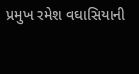પ્રમુખ રમેશ વઘાસિયાની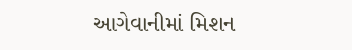આગેવાનીમાં મિશન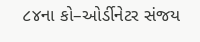૮૪ના કો–ઓર્ડીનેટર સંજય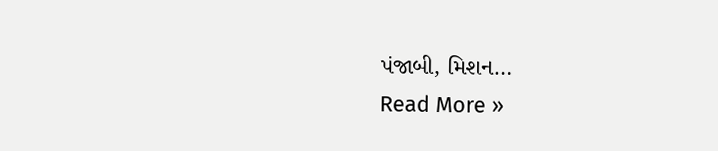પંજાબી, મિશન…
Read More »